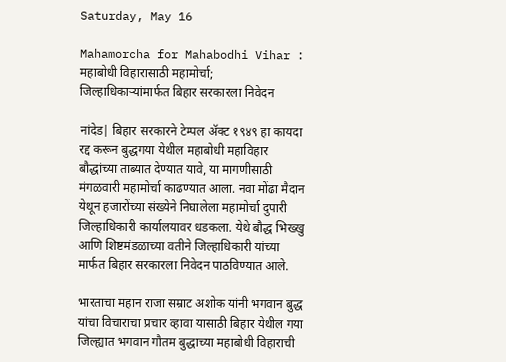Saturday, May 16

Mahamorcha for Mahabodhi Vihar : महाबोधी विहारासाठी महामोर्चा; जिल्हाधिकाऱ्यांमार्फत बिहार सरकारला निवेदन

नांदेड| बिहार सरकारने टेम्पल ॲक्ट १९४९ हा कायदा रद्द करून बुद्धगया येथील महाबोधी महाविहार बौद्धांच्या ताब्यात देण्यात यावे, या मागणीसाठी मंगळवारी महामोर्चा काढण्यात आला. नवा मोंढा मैदान येथून हजारोंच्या संख्येने निघालेला महामोर्चा दुपारी जिल्हाधिकारी कार्यालयावर धडकला. येथे बौद्ध भिख्खु आणि शिष्टमंडळाच्या वतीने जिल्हाधिकारी यांच्या मार्फत बिहार सरकारला निवेदन पाठविण्यात आले.

भारताचा महान राजा सम्राट अशोक यांनी भगवान बुद्ध यांचा विचाराचा प्रचार व्हावा यासाठी बिहार येथील गया जिल्ह्यात भगवान गौतम बुद्धाच्या महाबोधी विहाराची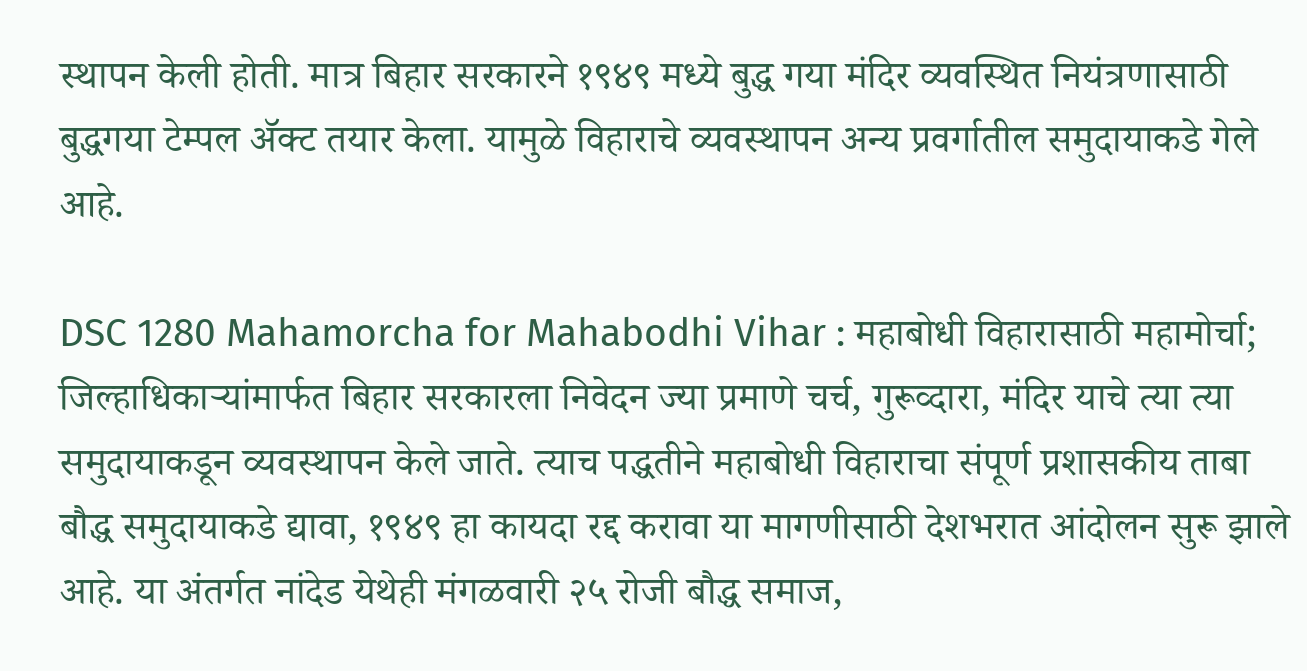स्थापन केली होती. मात्र बिहार सरकारने १९४९ मध्ये बुद्ध गया मंदिर व्यवस्थित नियंत्रणासाठी बुद्धगया टेम्पल ॲक्ट तयार केला. यामुळे विहाराचे व्यवस्थापन अन्य प्रवर्गातील समुदायाकडे गेले आहे.

DSC 1280 Mahamorcha for Mahabodhi Vihar : महाबोधी विहारासाठी महामोर्चा; जिल्हाधिकाऱ्यांमार्फत बिहार सरकारला निवेदन ज्या प्रमाणे चर्च, गुरूव्दारा, मंदिर याचे त्या त्या समुदायाकडून व्यवस्थापन केले जाते. त्याच पद्धतीने महाबोधी विहाराचा संपूर्ण प्रशासकीय ताबा बौद्ध समुदायाकडे द्यावा, १९४९ हा कायदा रद्द करावा या मागणीसाठी देशभरात आंदोलन सुरू झाले आहे. या अंतर्गत नांदेड येथेही मंगळवारी २५ रोजी बौद्ध समाज,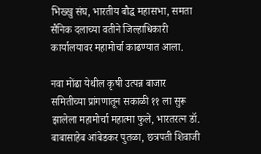भिख्खु संघ, भारतीय बौद्ध महासभा, समता सैनिक दलाच्या वतीने जिल्हाधिकारी कार्यालयावर महामोर्चा काढण्यात आला.

नवा मोंढा येथील कृषी उत्पन्न बाजार समितीच्या प्रांगणातून सकाळी ११ ला सुरू झालेला महामोर्चा महात्मा फुले, भारतरत्न डॉ. बाबासाहेब आंबेडकर पुतळा, छत्रपती शिवाजी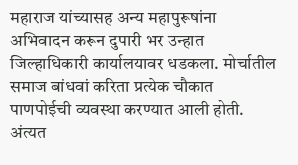महाराज यांच्यासह अन्य महापुरूषांना अभिवादन करून दुपारी भर उन्हात जिल्हाधिकारी कार्यालयावर धडकला. मोर्चातील समाज बांधवां करिता प्रत्येक चौकात पाणपोईची व्यवस्था करण्यात आली होती. अंत्यत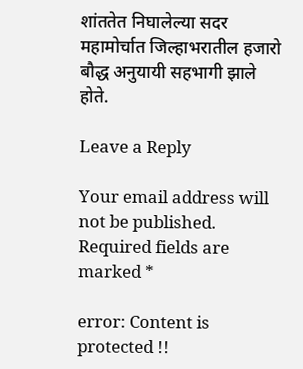शांततेत निघालेल्या सदर महामोर्चात जिल्हाभरातील हजारो बौद्ध अनुयायी सहभागी झाले होते.

Leave a Reply

Your email address will not be published. Required fields are marked *

error: Content is protected !!